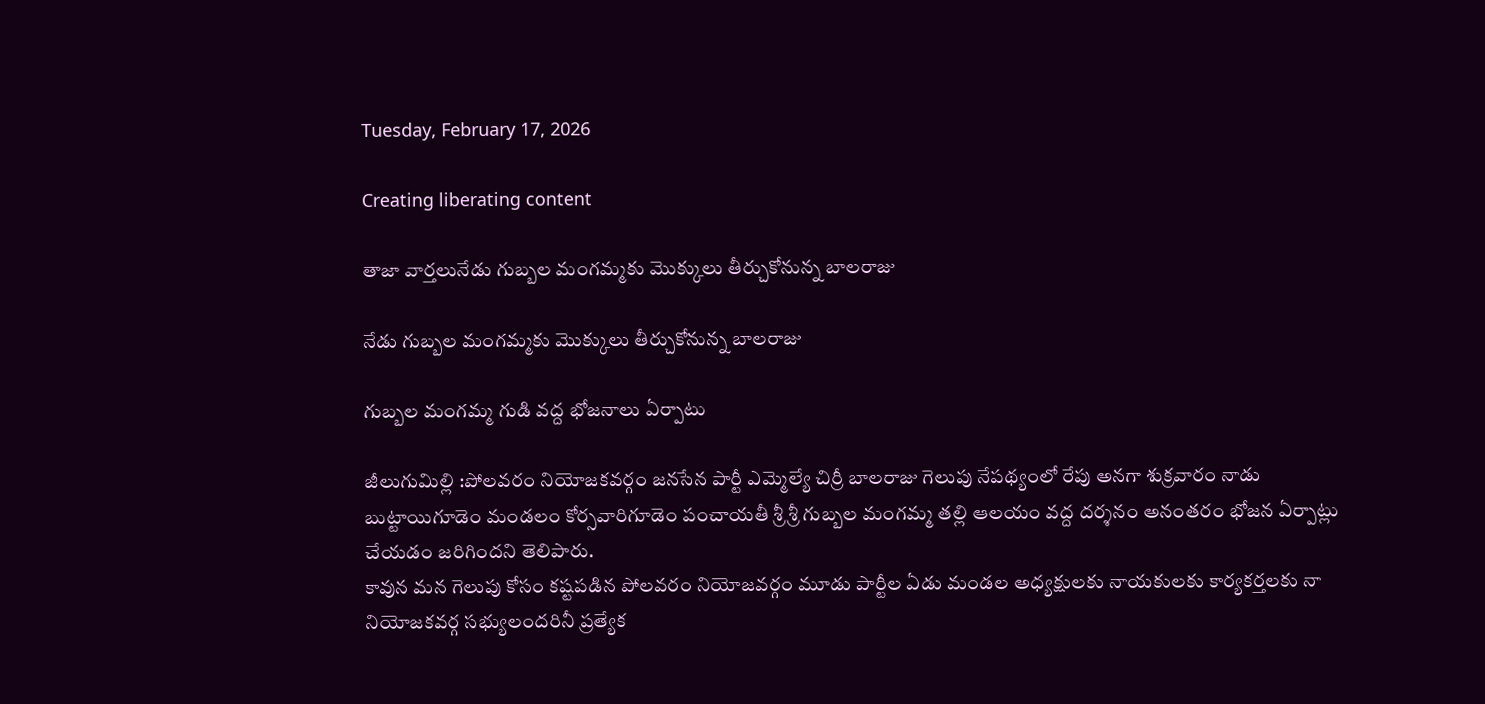Tuesday, February 17, 2026

Creating liberating content

తాజా వార్తలునేడు గుబ్బల మంగమ్మకు మొక్కులు తీర్చుకోనున్న బాలరాజు

నేడు గుబ్బల మంగమ్మకు మొక్కులు తీర్చుకోనున్న బాలరాజు

గుబ్బల మంగమ్మ గుడి వద్ద భోజనాలు ఏర్పాటు

జీలుగుమిల్లి :పోలవరం నియోజకవర్గం జనసేన పార్టీ ఎమ్మెల్యే చిర్రీ బాలరాజు గెలుపు నేపథ్యంలో రేపు అనగా శుక్రవారం నాడు బుట్టాయిగూడెం మండలం కోర్సవారిగూడెం పంచాయతీ శ్రీ శ్రీ గుబ్బల మంగమ్మ తల్లి ఆలయం వద్ద దర్శనం అనంతరం భోజన ఏర్పాట్లు చేయడం జరిగిందని తెలిపారు.
కావున మన గెలుపు కోసం కష్టపడిన పోలవరం నియోజవర్గం మూడు పార్టీల ఏడు మండల అధ్యక్షులకు నాయకులకు కార్యకర్తలకు నా నియోజకవర్గ సభ్యులందరినీ ప్రత్యేక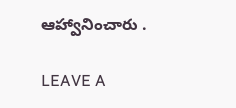ఆహ్వానించారు .

LEAVE A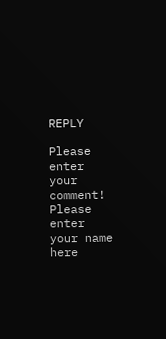REPLY

Please enter your comment!
Please enter your name here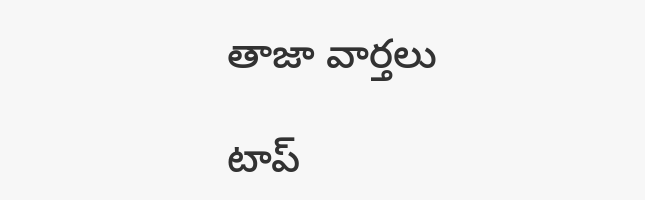తాజా వార్తలు

టాప్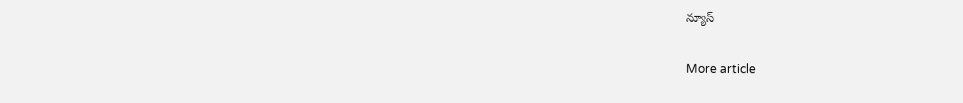న్యూస్

More article